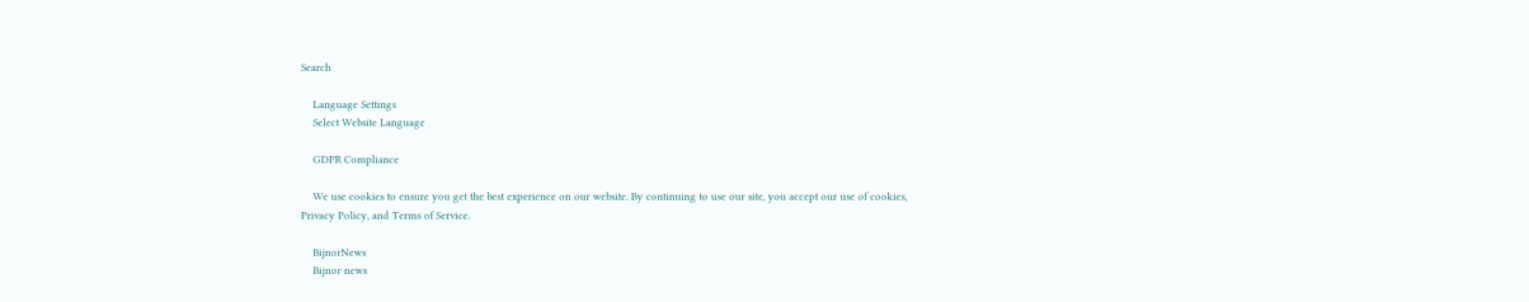Search

    Language Settings
    Select Website Language

    GDPR Compliance

    We use cookies to ensure you get the best experience on our website. By continuing to use our site, you accept our use of cookies, Privacy Policy, and Terms of Service.

    BijnorNews
    Bijnor news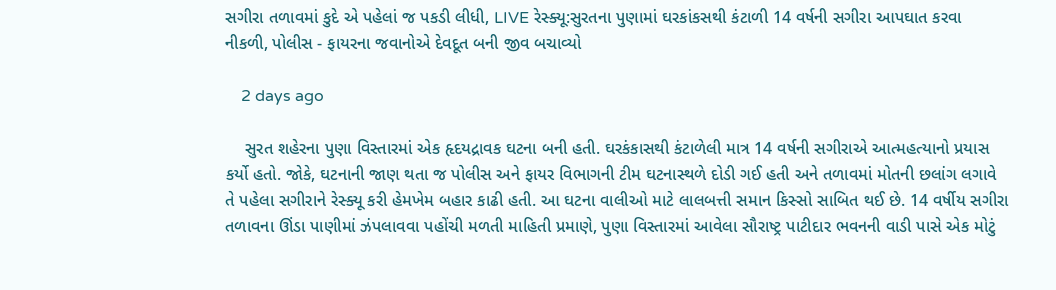સગીરા તળાવમાં કુદે એ પહેલાં જ પકડી લીધી, LIVE રેસ્ક્યૂ:સુરતના પુણામાં ઘરકાંકસથી કંટાળી 14 વર્ષની સગીરા આપઘાત કરવા નીકળી, પોલીસ - ફાયરના જવાનોએ દેવદૂત બની જીવ બચાવ્યો

    2 days ago

    સુરત શહેરના પુણા વિસ્તારમાં એક હૃદયદ્રાવક ઘટના બની હતી. ઘરકંકાસથી કંટાળેલી માત્ર 14 વર્ષની સગીરાએ આત્મહત્યાનો પ્રયાસ કર્યો હતો. જોકે, ઘટનાની જાણ થતા જ પોલીસ અને ફાયર વિભાગની ટીમ ઘટનાસ્થળે દોડી ગઈ હતી અને તળાવમાં મોતની છલાંગ લગાવે તે પહેલા સગીરાને રેસ્ક્યૂ કરી હેમખેમ બહાર કાઢી હતી. આ ઘટના વાલીઓ માટે લાલબત્તી સમાન કિસ્સો સાબિત થઈ છે. 14 વર્ષીય સગીરા તળાવના ઊંડા પાણીમાં ઝંપલાવવા પહોંચી મળતી માહિતી પ્રમાણે, પુણા વિસ્તારમાં આવેલા સૌરાષ્ટ્ર પાટીદાર ભવનની વાડી પાસે એક મોટું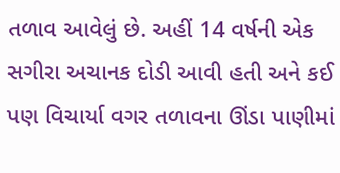તળાવ આવેલું છે. અહીં 14 વર્ષની એક સગીરા અચાનક દોડી આવી હતી અને કઈ પણ વિચાર્યા વગર તળાવના ઊંડા પાણીમાં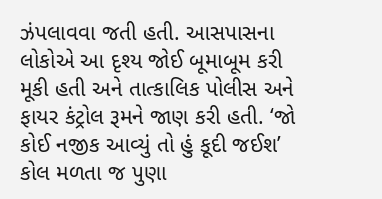ઝંપલાવવા જતી હતી. આસપાસના લોકોએ આ દૃશ્ય જોઈ બૂમાબૂમ કરી મૂકી હતી અને તાત્કાલિક પોલીસ અને ફાયર કંટ્રોલ રૂમને જાણ કરી હતી. ‘જો કોઈ નજીક આવ્યું તો હું કૂદી જઈશ’ કોલ મળતા જ પુણા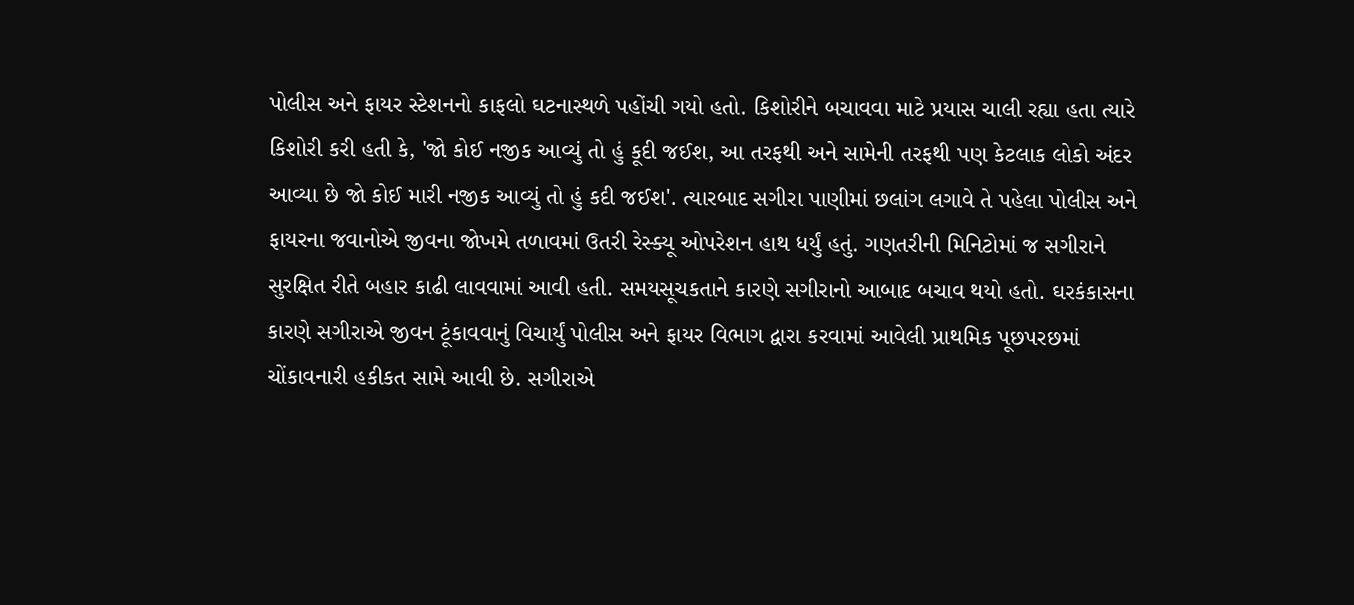પોલીસ અને ફાયર સ્ટેશનનો કાફલો ઘટનાસ્થળે પહોંચી ગયો હતો. કિશોરીને બચાવવા માટે પ્રયાસ ચાલી રહ્યા હતા ત્યારે કિશોરી કરી હતી કે, 'જો કોઈ નજીક આવ્યું તો હું કૂદી જઈશ, આ તરફથી અને સામેની તરફથી પણ કેટલાક લોકો અંદર આવ્યા છે જો કોઈ મારી નજીક આવ્યું તો હું કદી જઈશ'. ત્યારબાદ સગીરા પાણીમાં છલાંગ લગાવે તે પહેલા પોલીસ અને ફાયરના જવાનોએ જીવના જોખમે તળાવમાં ઉતરી રેસ્ક્યૂ ઓપરેશન હાથ ધર્યું હતું. ગણતરીની મિનિટોમાં જ સગીરાને સુરક્ષિત રીતે બહાર કાઢી લાવવામાં આવી હતી. સમયસૂચકતાને કારણે સગીરાનો આબાદ બચાવ થયો હતો. ઘરકંકાસના કારણે સગીરાએ જીવન ટૂંકાવવાનું વિચાર્યું પોલીસ અને ફાયર વિભાગ દ્વારા કરવામાં આવેલી પ્રાથમિક પૂછપરછમાં ચોંકાવનારી હકીકત સામે આવી છે. સગીરાએ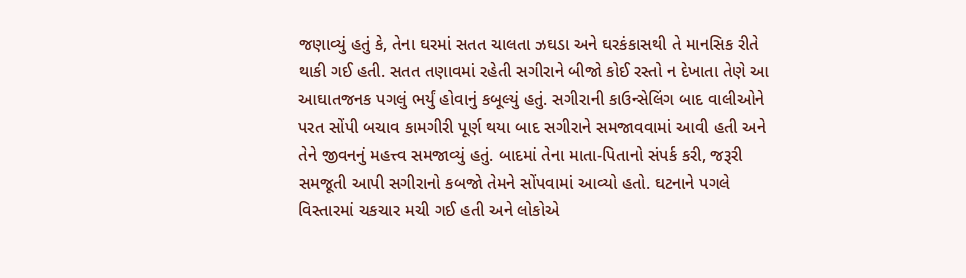જણાવ્યું હતું કે, તેના ઘરમાં સતત ચાલતા ઝઘડા અને ઘરકંકાસથી તે માનસિક રીતે થાકી ગઈ હતી. સતત તણાવમાં રહેતી સગીરાને બીજો કોઈ રસ્તો ન દેખાતા તેણે આ આઘાતજનક પગલું ભર્યું હોવાનું કબૂલ્યું હતું. સગીરાની કાઉન્સેલિંગ બાદ વાલીઓને પરત સોંપી બચાવ કામગીરી પૂર્ણ થયા બાદ સગીરાને સમજાવવામાં આવી હતી અને તેને જીવનનું મહત્ત્વ સમજાવ્યું હતું. બાદમાં તેના માતા-પિતાનો સંપર્ક કરી, જરૂરી સમજૂતી આપી સગીરાનો કબજો તેમને સોંપવામાં આવ્યો હતો. ઘટનાને પગલે વિસ્તારમાં ચકચાર મચી ગઈ હતી અને લોકોએ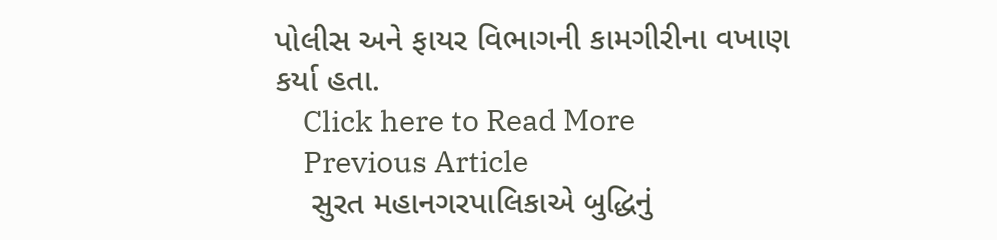પોલીસ અને ફાયર વિભાગની કામગીરીના વખાણ કર્યા હતા.
    Click here to Read More
    Previous Article
    સુરત મહાનગરપાલિકાએ બુદ્ધિનું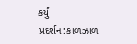કર્યું પ્રદર્શન:કાળઝાળ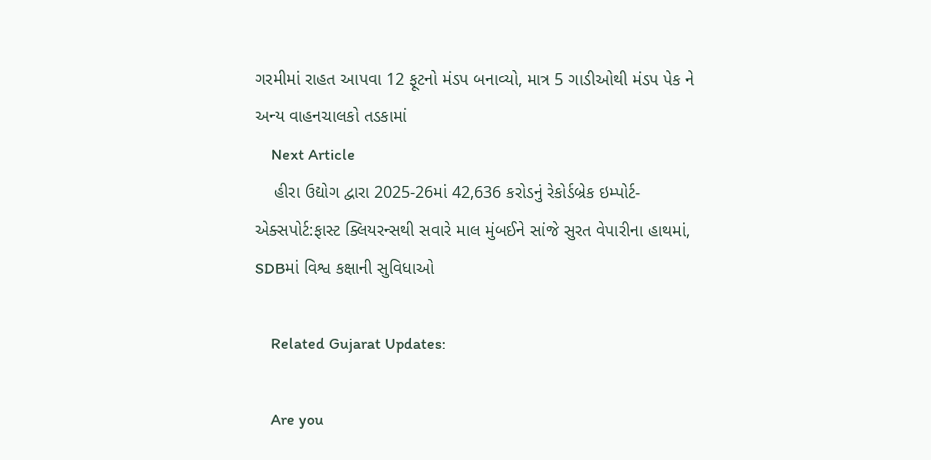ગરમીમાં રાહત આપવા 12 ફૂટનો મંડપ બનાવ્યો, માત્ર 5 ગાડીઓથી મંડપ પેક ને અન્ય વાહનચાલકો તડકામાં
    Next Article
    હીરા ઉદ્યોગ દ્વારા 2025-26માં 42,636 કરોડનું રેકોર્ડબ્રેક ઇમ્પોર્ટ-એક્સપોર્ટ:ફાસ્ટ ક્લિયરન્સથી સવારે માલ મુંબઈને સાંજે સુરત વેપારીના હાથમાં, SDBમાં વિશ્વ કક્ષાની સુવિધાઓ

    Related Gujarat Updates:

    Are you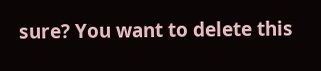sure? You want to delete this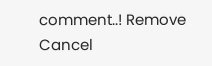comment..! Remove Cancel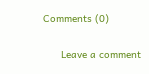Comments (0)

      Leave a comment